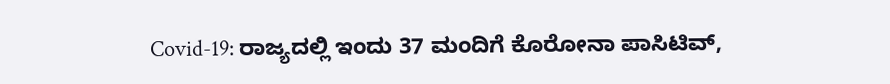Covid-19: ರಾಜ್ಯದಲ್ಲಿ ಇಂದು 37 ಮಂದಿಗೆ ಕೊರೋನಾ ಪಾಸಿಟಿವ್,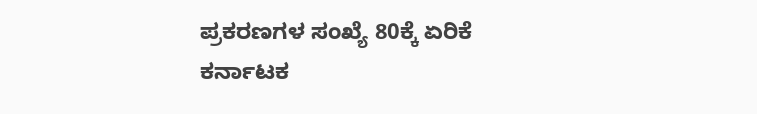ಪ್ರಕರಣಗಳ ಸಂಖ್ಯೆ 80ಕ್ಕೆ ಏರಿಕೆ ಕರ್ನಾಟಕ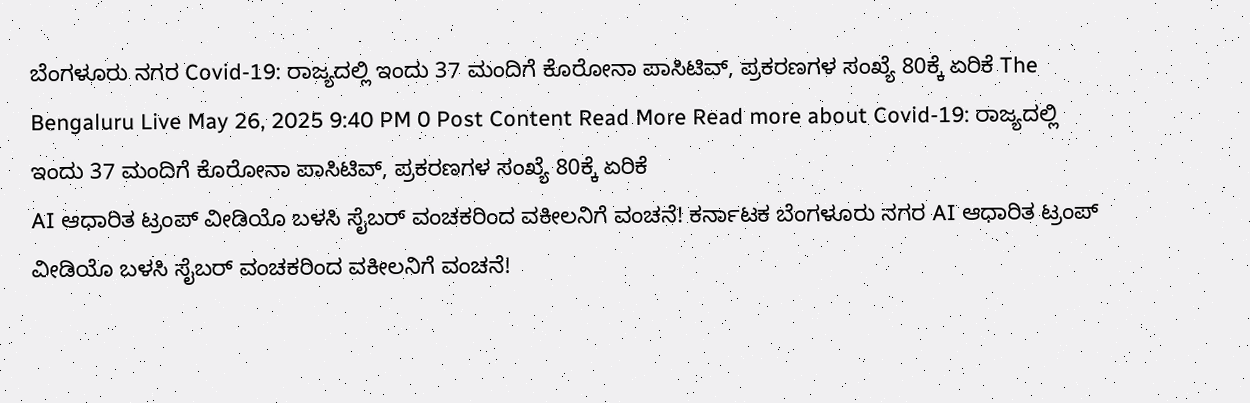ಬೆಂಗಳೂರು ನಗರ Covid-19: ರಾಜ್ಯದಲ್ಲಿ ಇಂದು 37 ಮಂದಿಗೆ ಕೊರೋನಾ ಪಾಸಿಟಿವ್, ಪ್ರಕರಣಗಳ ಸಂಖ್ಯೆ 80ಕ್ಕೆ ಏರಿಕೆ The Bengaluru Live May 26, 2025 9:40 PM 0 Post Content Read More Read more about Covid-19: ರಾಜ್ಯದಲ್ಲಿ ಇಂದು 37 ಮಂದಿಗೆ ಕೊರೋನಾ ಪಾಸಿಟಿವ್, ಪ್ರಕರಣಗಳ ಸಂಖ್ಯೆ 80ಕ್ಕೆ ಏರಿಕೆ
AI ಆಧಾರಿತ ಟ್ರಂಪ್ ವೀಡಿಯೊ ಬಳಸಿ ಸೈಬರ್ ವಂಚಕರಿಂದ ವಕೀಲನಿಗೆ ವಂಚನೆ! ಕರ್ನಾಟಕ ಬೆಂಗಳೂರು ನಗರ AI ಆಧಾರಿತ ಟ್ರಂಪ್ ವೀಡಿಯೊ ಬಳಸಿ ಸೈಬರ್ ವಂಚಕರಿಂದ ವಕೀಲನಿಗೆ ವಂಚನೆ!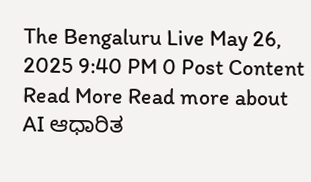The Bengaluru Live May 26, 2025 9:40 PM 0 Post Content Read More Read more about AI ಆಧಾರಿತ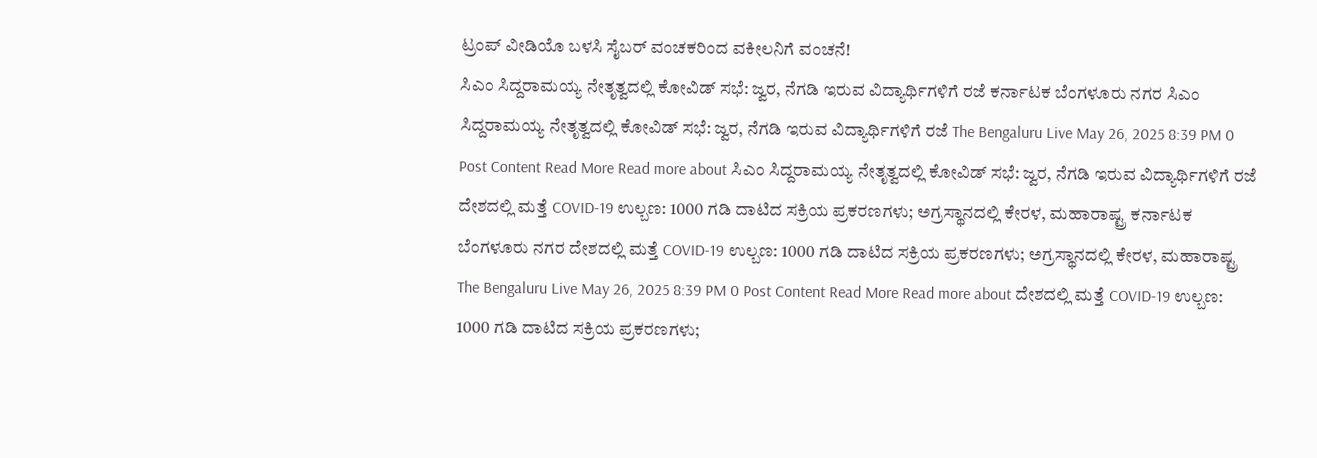ಟ್ರಂಪ್ ವೀಡಿಯೊ ಬಳಸಿ ಸೈಬರ್ ವಂಚಕರಿಂದ ವಕೀಲನಿಗೆ ವಂಚನೆ!
ಸಿಎಂ ಸಿದ್ದರಾಮಯ್ಯ ನೇತೃತ್ವದಲ್ಲಿ ಕೋವಿಡ್ ಸಭೆ: ಜ್ವರ, ನೆಗಡಿ ಇರುವ ವಿದ್ಯಾರ್ಥಿಗಳಿಗೆ ರಜೆ ಕರ್ನಾಟಕ ಬೆಂಗಳೂರು ನಗರ ಸಿಎಂ ಸಿದ್ದರಾಮಯ್ಯ ನೇತೃತ್ವದಲ್ಲಿ ಕೋವಿಡ್ ಸಭೆ: ಜ್ವರ, ನೆಗಡಿ ಇರುವ ವಿದ್ಯಾರ್ಥಿಗಳಿಗೆ ರಜೆ The Bengaluru Live May 26, 2025 8:39 PM 0 Post Content Read More Read more about ಸಿಎಂ ಸಿದ್ದರಾಮಯ್ಯ ನೇತೃತ್ವದಲ್ಲಿ ಕೋವಿಡ್ ಸಭೆ: ಜ್ವರ, ನೆಗಡಿ ಇರುವ ವಿದ್ಯಾರ್ಥಿಗಳಿಗೆ ರಜೆ
ದೇಶದಲ್ಲಿ ಮತ್ತೆ COVID-19 ಉಲ್ಬಣ: 1000 ಗಡಿ ದಾಟಿದ ಸಕ್ರಿಯ ಪ್ರಕರಣಗಳು; ಅಗ್ರಸ್ಥಾನದಲ್ಲಿ ಕೇರಳ, ಮಹಾರಾಷ್ಟ್ರ ಕರ್ನಾಟಕ ಬೆಂಗಳೂರು ನಗರ ದೇಶದಲ್ಲಿ ಮತ್ತೆ COVID-19 ಉಲ್ಬಣ: 1000 ಗಡಿ ದಾಟಿದ ಸಕ್ರಿಯ ಪ್ರಕರಣಗಳು; ಅಗ್ರಸ್ಥಾನದಲ್ಲಿ ಕೇರಳ, ಮಹಾರಾಷ್ಟ್ರ The Bengaluru Live May 26, 2025 8:39 PM 0 Post Content Read More Read more about ದೇಶದಲ್ಲಿ ಮತ್ತೆ COVID-19 ಉಲ್ಬಣ: 1000 ಗಡಿ ದಾಟಿದ ಸಕ್ರಿಯ ಪ್ರಕರಣಗಳು;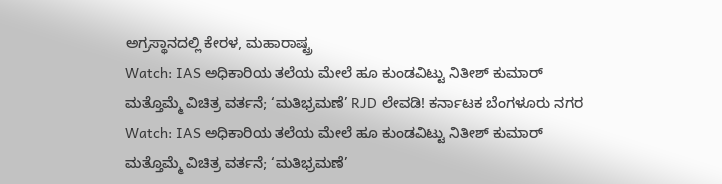ಅಗ್ರಸ್ಥಾನದಲ್ಲಿ ಕೇರಳ, ಮಹಾರಾಷ್ಟ್ರ
Watch: IAS ಅಧಿಕಾರಿಯ ತಲೆಯ ಮೇಲೆ ಹೂ ಕುಂಡವಿಟ್ಟು ನಿತೀಶ್ ಕುಮಾರ್ ಮತ್ತೊಮ್ಮೆ ವಿಚಿತ್ರ ವರ್ತನೆ; ‘ಮತಿಭ್ರಮಣೆ’ RJD ಲೇವಡಿ! ಕರ್ನಾಟಕ ಬೆಂಗಳೂರು ನಗರ Watch: IAS ಅಧಿಕಾರಿಯ ತಲೆಯ ಮೇಲೆ ಹೂ ಕುಂಡವಿಟ್ಟು ನಿತೀಶ್ ಕುಮಾರ್ ಮತ್ತೊಮ್ಮೆ ವಿಚಿತ್ರ ವರ್ತನೆ; ‘ಮತಿಭ್ರಮಣೆ’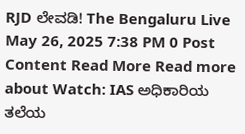RJD ಲೇವಡಿ! The Bengaluru Live May 26, 2025 7:38 PM 0 Post Content Read More Read more about Watch: IAS ಅಧಿಕಾರಿಯ ತಲೆಯ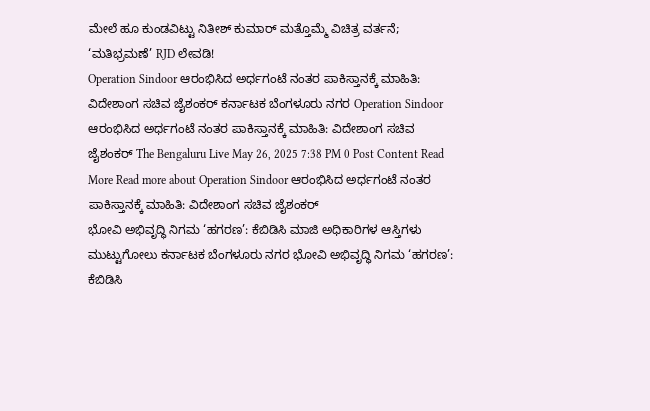ಮೇಲೆ ಹೂ ಕುಂಡವಿಟ್ಟು ನಿತೀಶ್ ಕುಮಾರ್ ಮತ್ತೊಮ್ಮೆ ವಿಚಿತ್ರ ವರ್ತನೆ; ‘ಮತಿಭ್ರಮಣೆ’ RJD ಲೇವಡಿ!
Operation Sindoor ಆರಂಭಿಸಿದ ಅರ್ಧಗಂಟೆ ನಂತರ ಪಾಕಿಸ್ತಾನಕ್ಕೆ ಮಾಹಿತಿ: ವಿದೇಶಾಂಗ ಸಚಿವ ಜೈಶಂಕರ್ ಕರ್ನಾಟಕ ಬೆಂಗಳೂರು ನಗರ Operation Sindoor ಆರಂಭಿಸಿದ ಅರ್ಧಗಂಟೆ ನಂತರ ಪಾಕಿಸ್ತಾನಕ್ಕೆ ಮಾಹಿತಿ: ವಿದೇಶಾಂಗ ಸಚಿವ ಜೈಶಂಕರ್ The Bengaluru Live May 26, 2025 7:38 PM 0 Post Content Read More Read more about Operation Sindoor ಆರಂಭಿಸಿದ ಅರ್ಧಗಂಟೆ ನಂತರ ಪಾಕಿಸ್ತಾನಕ್ಕೆ ಮಾಹಿತಿ: ವಿದೇಶಾಂಗ ಸಚಿವ ಜೈಶಂಕರ್
ಭೋವಿ ಅಭಿವೃದ್ಧಿ ನಿಗಮ ‘ಹಗರಣ’: ಕೆಬಿಡಿಸಿ ಮಾಜಿ ಅಧಿಕಾರಿಗಳ ಆಸ್ತಿಗಳು ಮುಟ್ಟುಗೋಲು ಕರ್ನಾಟಕ ಬೆಂಗಳೂರು ನಗರ ಭೋವಿ ಅಭಿವೃದ್ಧಿ ನಿಗಮ ‘ಹಗರಣ’: ಕೆಬಿಡಿಸಿ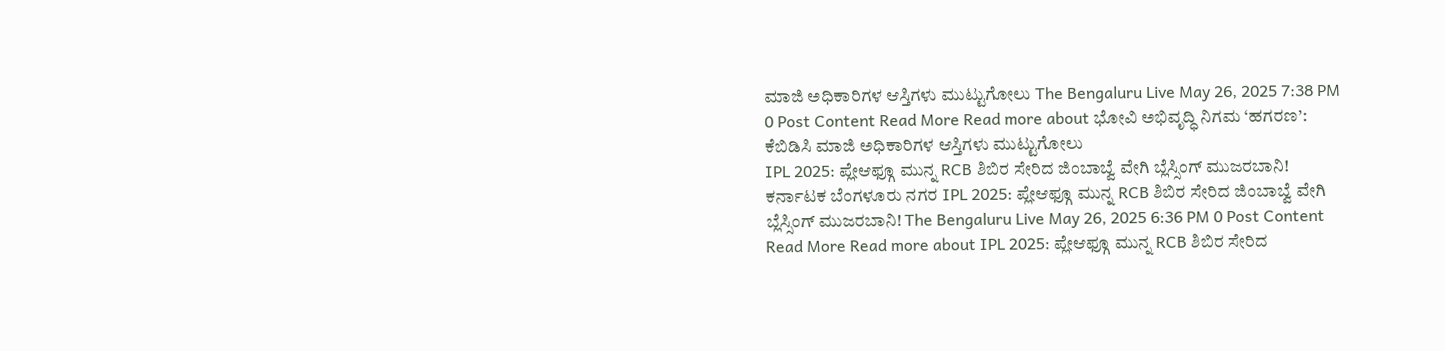ಮಾಜಿ ಅಧಿಕಾರಿಗಳ ಆಸ್ತಿಗಳು ಮುಟ್ಟುಗೋಲು The Bengaluru Live May 26, 2025 7:38 PM 0 Post Content Read More Read more about ಭೋವಿ ಅಭಿವೃದ್ಧಿ ನಿಗಮ ‘ಹಗರಣ’: ಕೆಬಿಡಿಸಿ ಮಾಜಿ ಅಧಿಕಾರಿಗಳ ಆಸ್ತಿಗಳು ಮುಟ್ಟುಗೋಲು
IPL 2025: ಪ್ಲೇಆಫ್ಗೂ ಮುನ್ನ RCB ಶಿಬಿರ ಸೇರಿದ ಜಿಂಬಾಬ್ವೆ ವೇಗಿ ಬ್ಲೆಸ್ಸಿಂಗ್ ಮುಜರಬಾನಿ! ಕರ್ನಾಟಕ ಬೆಂಗಳೂರು ನಗರ IPL 2025: ಪ್ಲೇಆಫ್ಗೂ ಮುನ್ನ RCB ಶಿಬಿರ ಸೇರಿದ ಜಿಂಬಾಬ್ವೆ ವೇಗಿ ಬ್ಲೆಸ್ಸಿಂಗ್ ಮುಜರಬಾನಿ! The Bengaluru Live May 26, 2025 6:36 PM 0 Post Content Read More Read more about IPL 2025: ಪ್ಲೇಆಫ್ಗೂ ಮುನ್ನ RCB ಶಿಬಿರ ಸೇರಿದ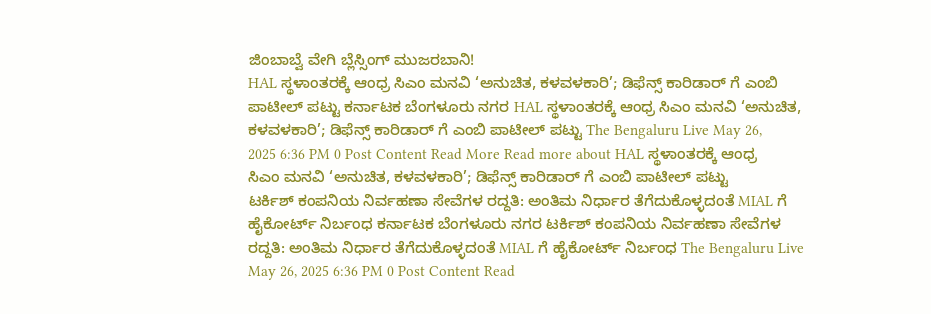ಜಿಂಬಾಬ್ವೆ ವೇಗಿ ಬ್ಲೆಸ್ಸಿಂಗ್ ಮುಜರಬಾನಿ!
HAL ಸ್ಥಳಾಂತರಕ್ಕೆ ಆಂಧ್ರ ಸಿಎಂ ಮನವಿ ‘ಅನುಚಿತ, ಕಳವಳಕಾರಿ’; ಡಿಫೆನ್ಸ್ ಕಾರಿಡಾರ್ ಗೆ ಎಂಬಿ ಪಾಟೀಲ್ ಪಟ್ಟು ಕರ್ನಾಟಕ ಬೆಂಗಳೂರು ನಗರ HAL ಸ್ಥಳಾಂತರಕ್ಕೆ ಆಂಧ್ರ ಸಿಎಂ ಮನವಿ ‘ಅನುಚಿತ, ಕಳವಳಕಾರಿ’; ಡಿಫೆನ್ಸ್ ಕಾರಿಡಾರ್ ಗೆ ಎಂಬಿ ಪಾಟೀಲ್ ಪಟ್ಟು The Bengaluru Live May 26, 2025 6:36 PM 0 Post Content Read More Read more about HAL ಸ್ಥಳಾಂತರಕ್ಕೆ ಆಂಧ್ರ ಸಿಎಂ ಮನವಿ ‘ಅನುಚಿತ, ಕಳವಳಕಾರಿ’; ಡಿಫೆನ್ಸ್ ಕಾರಿಡಾರ್ ಗೆ ಎಂಬಿ ಪಾಟೀಲ್ ಪಟ್ಟು
ಟರ್ಕಿಶ್ ಕಂಪನಿಯ ನಿರ್ವಹಣಾ ಸೇವೆಗಳ ರದ್ದತಿ: ಅಂತಿಮ ನಿರ್ಧಾರ ತೆಗೆದುಕೊಳ್ಳದಂತೆ MIAL ಗೆ ಹೈಕೋರ್ಟ್ ನಿರ್ಬಂಧ ಕರ್ನಾಟಕ ಬೆಂಗಳೂರು ನಗರ ಟರ್ಕಿಶ್ ಕಂಪನಿಯ ನಿರ್ವಹಣಾ ಸೇವೆಗಳ ರದ್ದತಿ: ಅಂತಿಮ ನಿರ್ಧಾರ ತೆಗೆದುಕೊಳ್ಳದಂತೆ MIAL ಗೆ ಹೈಕೋರ್ಟ್ ನಿರ್ಬಂಧ The Bengaluru Live May 26, 2025 6:36 PM 0 Post Content Read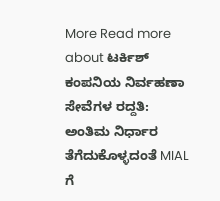More Read more about ಟರ್ಕಿಶ್ ಕಂಪನಿಯ ನಿರ್ವಹಣಾ ಸೇವೆಗಳ ರದ್ದತಿ: ಅಂತಿಮ ನಿರ್ಧಾರ ತೆಗೆದುಕೊಳ್ಳದಂತೆ MIAL ಗೆ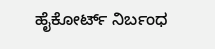ಹೈಕೋರ್ಟ್ ನಿರ್ಬಂಧ